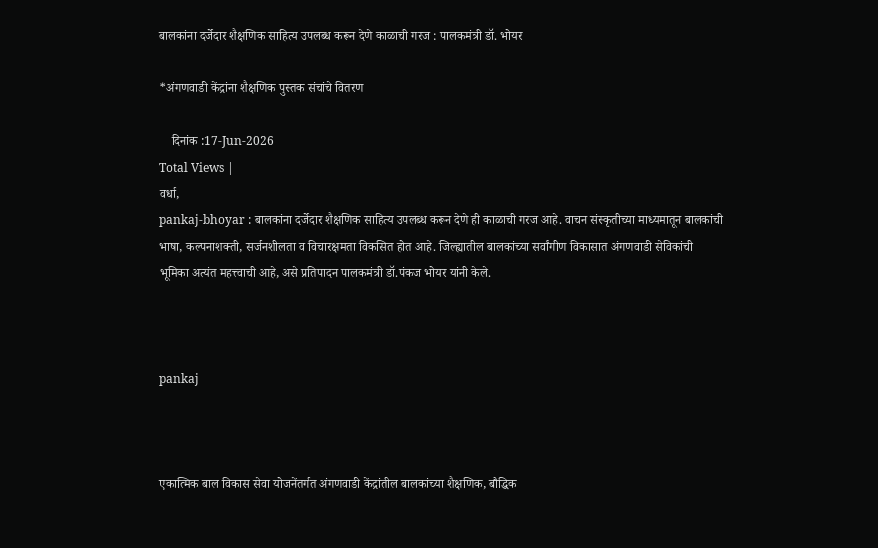बालकांना दर्जेदार शैक्षणिक साहित्य उपलब्ध करून देणे काळाची गरज : पालकमंत्री डॉ. भोयर

*अंगणवाडी केंद्रांना शैक्षणिक पुस्तक संचांचे वितरण

    दिनांक :17-Jun-2026
Total Views |
वर्धा,
pankaj-bhoyar : बालकांना दर्जेदार शैक्षणिक साहित्य उपलब्ध करून देणे ही काळाची गरज आहे. वाचन संस्कृतीच्या माध्यमातून बालकांची भाषा, कल्पनाशक्ती, सर्जनशीलता व विचारक्षमता विकसित होत आहे. जिल्ह्यातील बालकांच्या सर्वांगीण विकासात अंगणवाडी सेविकांची भूमिका अत्यंत महत्त्वाची आहे, असे प्रतिपादन पालकमंत्री डॉ.पंकज भोयर यांनी केले.



pankaj



एकात्मिक बाल विकास सेवा योजनेंतर्गत अंगणवाडी केंद्रांतील बालकांच्या शैक्षणिक, बौद्धिक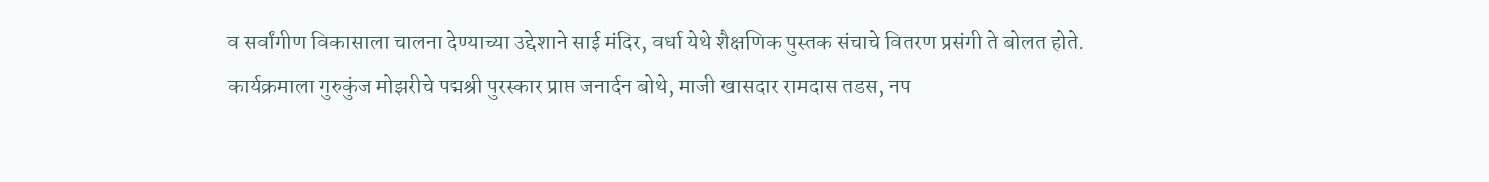व सर्वांगीण विकासाला चालना देण्याच्या उद्देशाने साई मंदिर, वर्धा येथे शैक्षणिक पुस्तक संचाचे वितरण प्रसंगी ते बोलत होते. कार्यक्रमाला गुरुकुंज मोझरीचे पद्मश्री पुरस्कार प्राप्त जनार्दन बोथे, माजी खासदार रामदास तडस, नप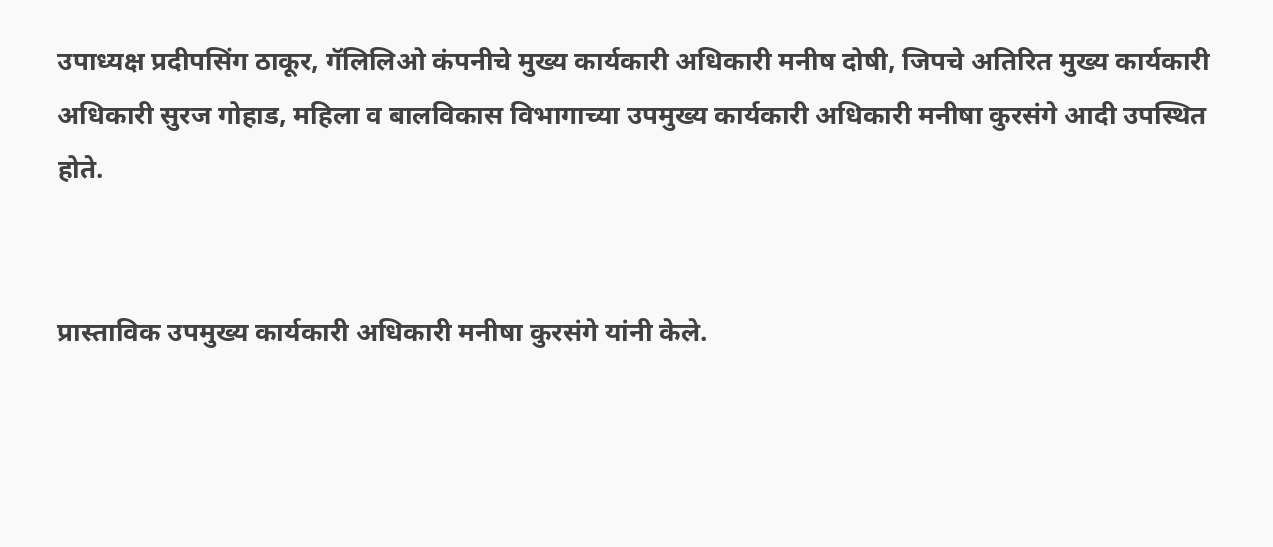उपाध्यक्ष प्रदीपसिंग ठाकूर, गॅलिलिओ कंपनीचे मुख्य कार्यकारी अधिकारी मनीष दोषी, जिपचे अतिरित मुख्य कार्यकारी अधिकारी सुरज गोहाड, महिला व बालविकास विभागाच्या उपमुख्य कार्यकारी अधिकारी मनीषा कुरसंगे आदी उपस्थित होते.


प्रास्ताविक उपमुख्य कार्यकारी अधिकारी मनीषा कुरसंगे यांनी केले.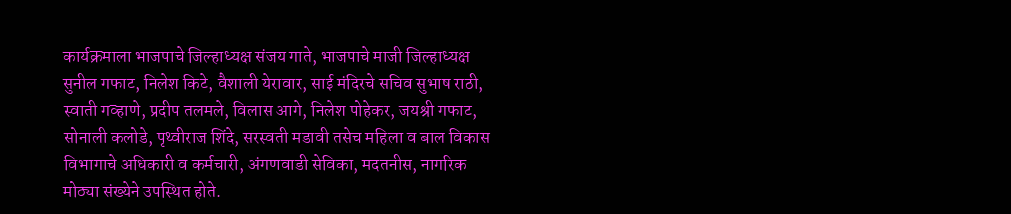कार्यक्रमाला भाजपाचे जिल्हाध्यक्ष संजय गाते, भाजपाचे माजी जिल्हाध्यक्ष सुनील गफाट, निलेश किटे, वैशाली येरावार, साई मंदिरचे सचिव सुभाष राठी, स्वाती गव्हाणे, प्रदीप तलमले, विलास आगे, निलेश पोहेकर, जयश्री गफाट, सोनाली कलोडे, पृथ्वीराज शिंदे, सरस्वती मडावी तसेच महिला व बाल विकास विभागाचे अधिकारी व कर्मचारी, अंगणवाडी सेविका, मदतनीस, नागरिक मोठ्या संख्येने उपस्थित होते.